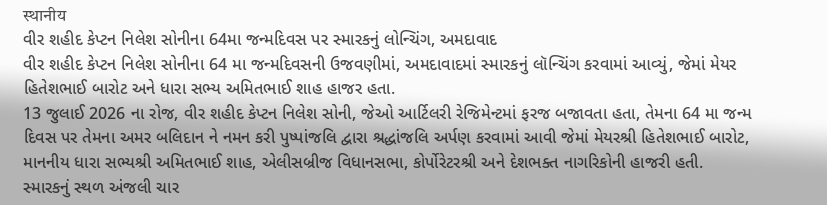स्थानीय
વીર શહીદ કેપ્ટન નિલેશ સોનીના 64મા જન્મદિવસ પર સ્મારકનું લોન્ચિંગ, અમદાવાદ
વીર શહીદ કેપ્ટન નિલેશ સોનીના 64 મા જન્મદિવસની ઉજવણીમાં, અમદાવાદમાં સ્મારકનું લૉન્ચિંગ કરવામાં આવ્યું, જેમાં મેયર હિતેશભાઈ બારોટ અને ધારા સભ્ય અમિતભાઈ શાહ હાજર હતા.
13 જુલાઈ 2026 ના રોજ, વીર શહીદ કેપ્ટન નિલેશ સોની, જેઓ આર્ટિલરી રેજિમેન્ટમાં ફરજ બજાવતા હતા, તેમના 64 મા જન્મ દિવસ પર તેમના અમર બલિદાન ને નમન કરી પુષ્પાંજલિ દ્વારા શ્રદ્ધાંજલિ અર્પણ કરવામાં આવી જેમાં મેયરશ્રી હિતેશભાઈ બારોટ, માનનીય ધારા સભ્યશ્રી અમિતભાઈ શાહ, એલીસબ્રીજ વિધાનસભા, કોર્પોરેટરશ્રી અને દેશભક્ત નાગરિકોની હાજરી હતી.
સ્મારકનું સ્થળ અંજલી ચાર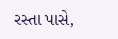રસ્તા પાસે,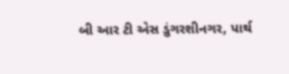બી આર ટી એસ ડુંગરશીનગર, પાર્થ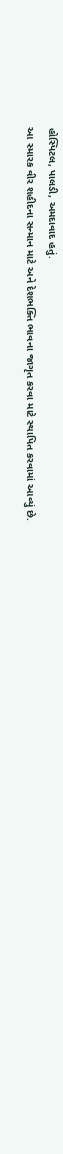હોસ્પિટલ, પાલડી, અમદાવાદ હતું.
આ સ્મારક વીર શહીદના સન્માન માટે અને દેશભક્તિ ભાવના જાગૃત કરવા માટે સ્થાપિત કરવામાં આવ્યું છે.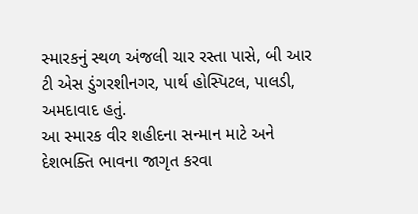સ્મારકનું સ્થળ અંજલી ચાર રસ્તા પાસે, બી આર ટી એસ ડુંગરશીનગર, પાર્થ હોસ્પિટલ, પાલડી, અમદાવાદ હતું.
આ સ્મારક વીર શહીદના સન્માન માટે અને દેશભક્તિ ભાવના જાગૃત કરવા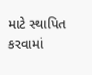માટે સ્થાપિત કરવામાં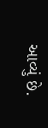આવ્યું છે.